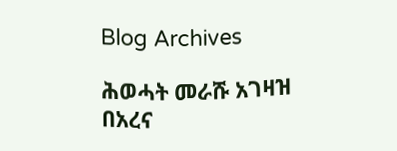Blog Archives

ሕወሓት መራሹ አገዛዝ በአረና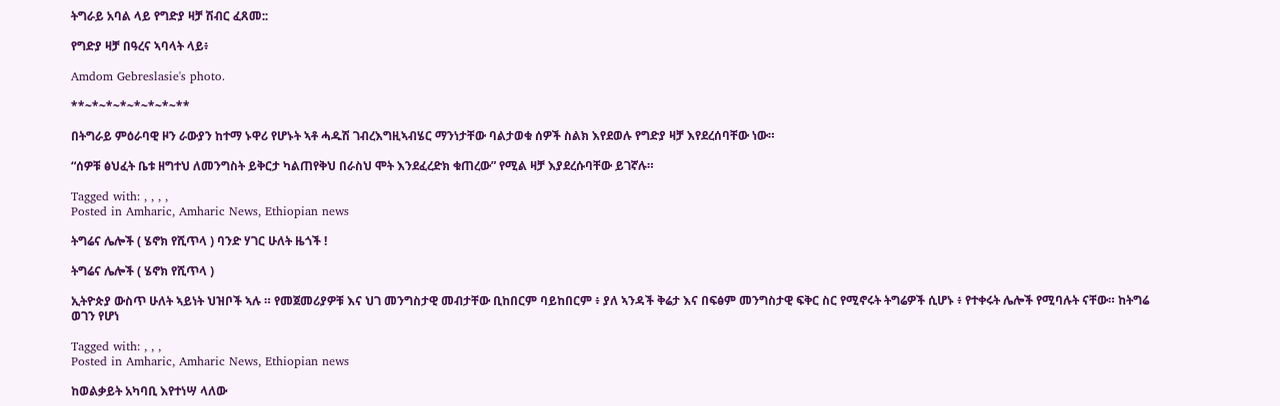ትግራይ አባል ላይ የግድያ ዛቻ ሽብር ፈጸመ::

የግድያ ዛቻ በዓረና ኣባላት ላይ፥

Amdom Gebreslasie's photo.

**~*~*~*~*~*~*~**

በትግራይ ምዕራባዊ ዞን ራውያን ከተማ ኑዋሪ የሆኑት ኣቶ ሓዱሽ ገብረእግዚኣብሄር ማንነታቸው ባልታወቁ ሰዎች ስልክ እየደወሉ የግድያ ዛቻ እየደረሰባቸው ነው።

“ሰዎቹ ፅህፈት ቤቱ ዘግተህ ለመንግስት ይቅርታ ካልጠየቅህ በራስህ ሞት እንደፈረድክ ቁጠረው” የሚል ዛቻ እያደረሱባቸው ይገኛሉ።

Tagged with: , , , ,
Posted in Amharic, Amharic News, Ethiopian news

ትግሬና ሌሎች ( ሄኖክ የሺጥላ ) ባንድ ሃገር ሁለት ዜጎች !

ትግሬና ሌሎች ( ሄኖክ የሺጥላ )

ኢትዮጵያ ውስጥ ሁለት ኣይነት ህዝቦች ኣሉ ። የመጀመሪያዎቹ እና ህገ መንግስታዊ መብታቸው ቢከበርም ባይከበርም ፥ ያለ ኣንዳች ቅሬታ እና በፍፅም መንግስታዊ ፍቅር ስር የሚኖሩት ትግሬዎች ሲሆኑ ፥ የተቀሩት ሌሎች የሚባሉት ናቸው። ከትግሬ ወገን የሆነ

Tagged with: , , ,
Posted in Amharic, Amharic News, Ethiopian news

ከወልቃይት አካባቢ እየተነሣ ላለው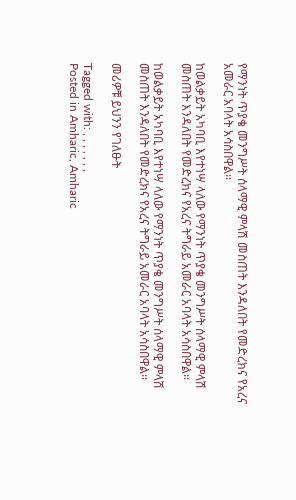የማንነት ጥያቄ መንግሥት ሰላማዊ ምላሽ መስጠት እንዳለበት የመድረክና የአረና አመራር አባላት አሳስበዋል፡፡

ከወልቃይት አካባቢ እየተነሣ ላለው የማንነት ጥያቄ መንግሥት ሰላማዊ ምላሽ መስጠት እንዳለበት የመድረክና የአረና ትግራይ አመራር አባላት አሳስበዋል፡፡

ከወልቃይት አካባቢ እየተነሣ ላለው የማንነት ጥያቄ መንግሥት ሰላማዊ ምላሽ መስጠት እንዳለበት የመድረክና የአረና ትግራይ አመራር አባላት አሳስበዋል፡፡

መሪዎቹ ይህንን የገለፁት

Tagged with: , , , , , , ,
Posted in Amharic, Amharic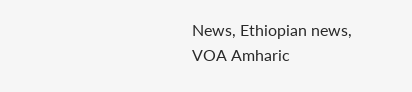News, Ethiopian news, VOA Amharic